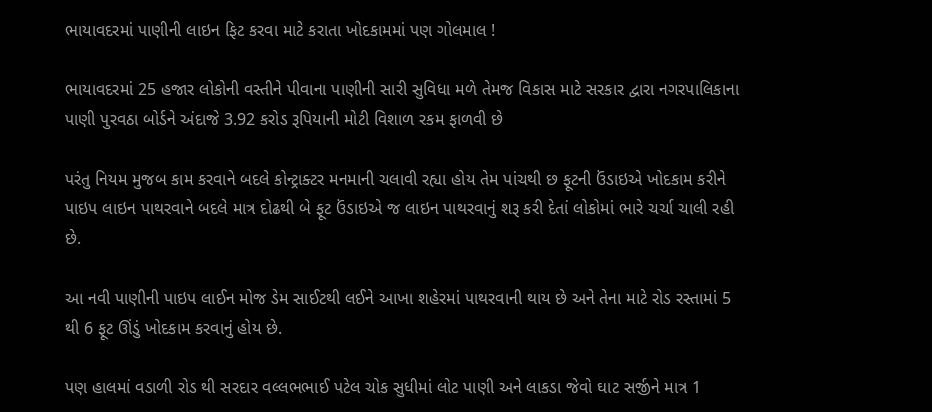ભાયાવદરમાં પાણીની લાઇન ફિટ કરવા માટે કરાતા ખોદકામમાં પણ ગોલમાલ !

ભાયાવદરમાં 25 હજાર લોકોની વસ્તીને પીવાના પાણીની સારી સુવિધા મળે તેમજ વિકાસ માટે સરકાર દ્વારા નગરપાલિકાના પાણી પુરવઠા બોર્ડને અંદાજે 3.92 કરોડ રૂપિયાની મોટી વિશાળ રકમ ફાળવી છે

પરંતુ નિયમ મુજબ કામ કરવાને બદલે કોન્ટ્રાક્ટર મનમાની ચલાવી રહ્યા હોય તેમ પાંચથી છ ફૂટની ઉંડાઇએ ખોદકામ કરીને પાઇપ લાઇન પાથરવાને બદલે માત્ર દોઢથી બે ફૂટ ઉંડાઇએ જ લાઇન પાથરવાનું શરૂ કરી દેતાં લોકોમાં ભારે ચર્ચા ચાલી રહી છે.

આ નવી પાણીની પાઇપ લાઈન મોજ ડેમ સાઈટથી લઈને આખા શહેરમાં પાથરવાની થાય છે અને તેના માટે રોડ રસ્તામાં 5 થી 6 ફૂટ ઊંડું ખોદકામ કરવાનું હોય છે.

પણ હાલમાં વડાળી રોડ થી સરદાર વલ્લભભાઈ પટેલ ચોક સુધીમાં લોટ પાણી અને લાકડા જેવો ઘાટ સર્જીને માત્ર 1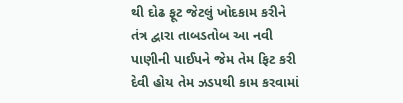થી દોઢ ફૂટ જેટલું ખોદકામ કરીને તંત્ર દ્વારા તાબડતોબ આ નવી પાણીની પાઈપને જેમ તેમ ફિટ કરી દેવી હોય તેમ ઝડપથી કામ કરવામાં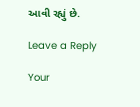આવી રહ્યું છે.

Leave a Reply

Your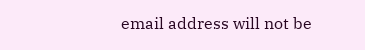email address will not be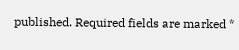published. Required fields are marked *